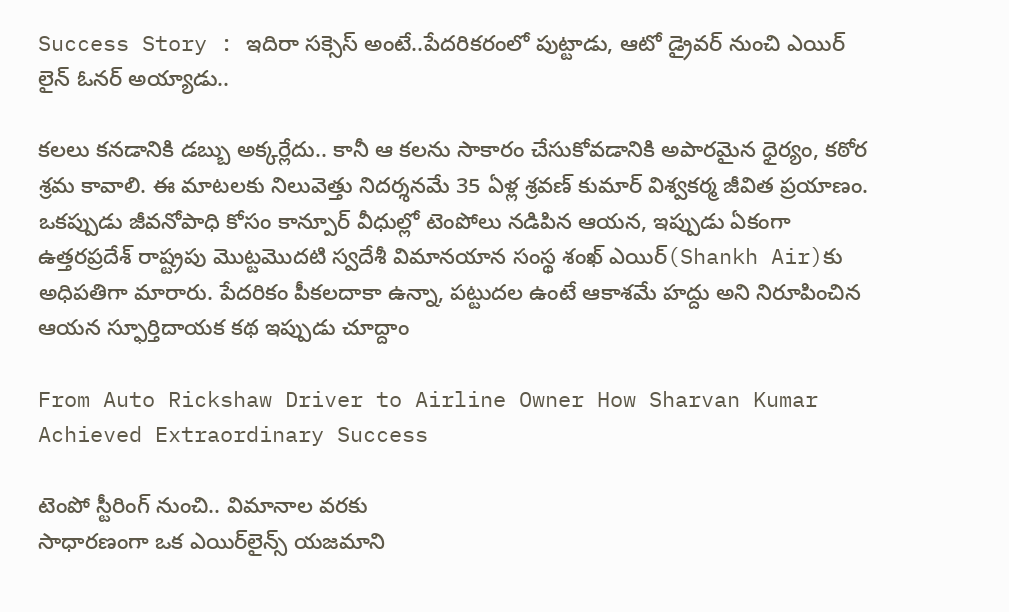Success Story : ఇదిరా సక్సెస్ అంటే..పేదరికరంలో పుట్టాడు, ఆటో డ్రైవర్ నుంచి ఎయిర్ లైన్ ఓనర్ అయ్యాడు..

కలలు కనడానికి డబ్బు అక్కర్లేదు.. కానీ ఆ కలను సాకారం చేసుకోవడానికి అపారమైన ధైర్యం, కఠోర శ్రమ కావాలి. ఈ మాటలకు నిలువెత్తు నిదర్శనమే 35 ఏళ్ల శ్రవణ్ కుమార్ విశ్వకర్మ జీవిత ప్రయాణం. ఒకప్పుడు జీవనోపాధి కోసం కాన్పూర్ వీధుల్లో టెంపోలు నడిపిన ఆయన, ఇప్పుడు ఏకంగా ఉత్తరప్రదేశ్ రాష్ట్రపు మొట్టమొదటి స్వదేశీ విమానయాన సంస్థ శంఖ్ ఎయిర్(Shankh Air)కు అధిపతిగా మారారు. పేదరికం పీకలదాకా ఉన్నా, పట్టుదల ఉంటే ఆకాశమే హద్దు అని నిరూపించిన ఆయన స్ఫూర్తిదాయక కథ ఇప్పుడు చూద్దాం

From Auto Rickshaw Driver to Airline Owner How Sharvan Kumar Achieved Extraordinary Success

టెంపో స్టీరింగ్ నుంచి.. విమానాల వరకు
సాధారణంగా ఒక ఎయిర్‌లైన్స్ యజమాని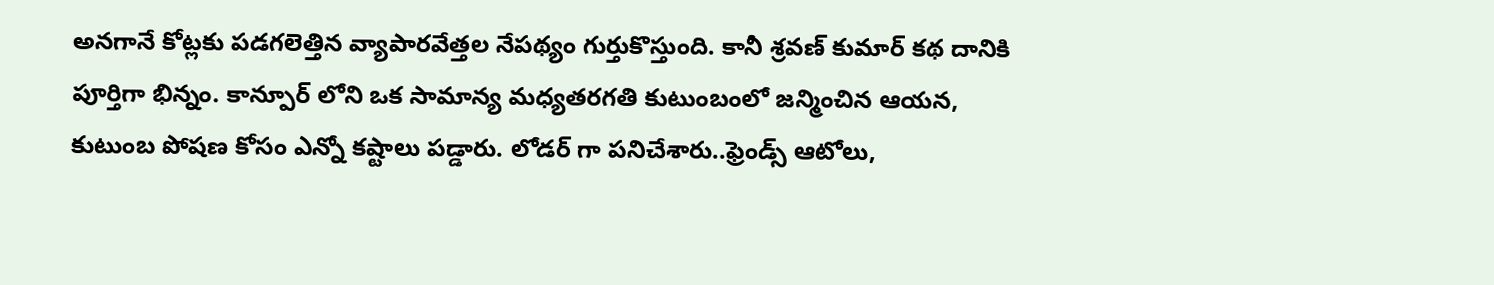అనగానే కోట్లకు పడగలెత్తిన వ్యాపారవేత్తల నేపథ్యం గుర్తుకొస్తుంది. కానీ శ్రవణ్ కుమార్ కథ దానికి పూర్తిగా భిన్నం. కాన్పూర్‌ లోని ఒక సామాన్య మధ్యతరగతి కుటుంబంలో జన్మించిన ఆయన, కుటుంబ పోషణ కోసం ఎన్నో కష్టాలు పడ్డారు. లోడర్‌ గా పనిచేశారు..ఫ్రెండ్స్ ఆటోలు,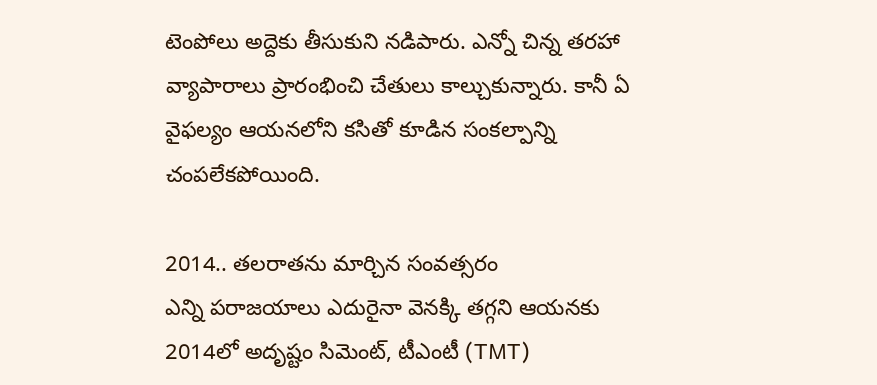టెంపోలు అద్దెకు తీసుకుని నడిపారు. ఎన్నో చిన్న తరహా వ్యాపారాలు ప్రారంభించి చేతులు కాల్చుకున్నారు. కానీ ఏ వైఫల్యం ఆయనలోని కసితో కూడిన సంకల్పాన్ని చంపలేకపోయింది.

2014.. తలరాతను మార్చిన సంవత్సరం
ఎన్ని పరాజయాలు ఎదురైనా వెనక్కి తగ్గని ఆయనకు 2014లో అదృష్టం సిమెంట్, టీఎంటీ (TMT)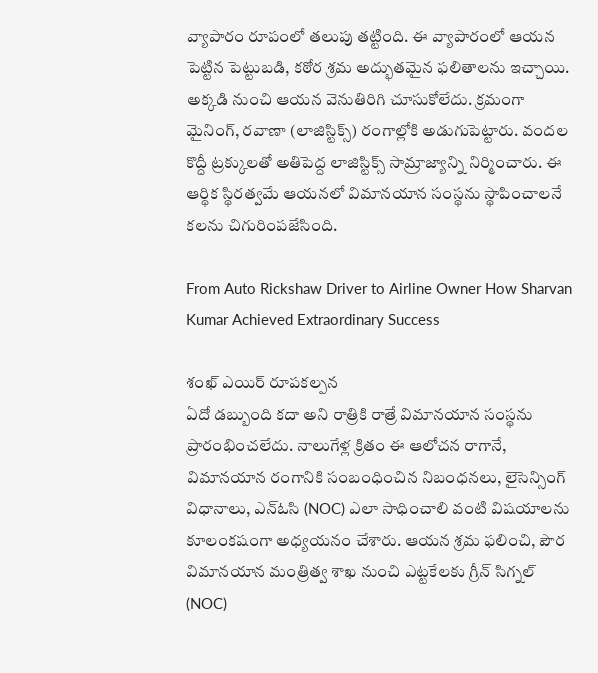వ్యాపారం రూపంలో తలుపు తట్టింది. ఈ వ్యాపారంలో ఆయన పెట్టిన పెట్టుబడి, కఠోర శ్రమ అద్భుతమైన ఫలితాలను ఇచ్చాయి. అక్కడి నుంచి ఆయన వెనుతిరిగి చూసుకోలేదు. క్రమంగా మైనింగ్, రవాణా (లాజిస్టిక్స్) రంగాల్లోకి అడుగుపెట్టారు. వందల కొద్దీ ట్రక్కులతో అతిపెద్ద లాజిస్టిక్స్ సామ్రాజ్యాన్ని నిర్మించారు. ఈ ఆర్థిక స్థిరత్వమే ఆయనలో విమానయాన సంస్థను స్థాపించాలనే కలను చిగురింపజేసింది.

From Auto Rickshaw Driver to Airline Owner How Sharvan Kumar Achieved Extraordinary Success

శంఖ్ ఎయిర్ రూపకల్పన
ఏదో డబ్బుంది కదా అని రాత్రికి రాత్రే విమానయాన సంస్థను ప్రారంభించలేదు. నాలుగేళ్ల క్రితం ఈ ఆలోచన రాగానే, విమానయాన రంగానికి సంబంధించిన నిబంధనలు, లైసెన్సింగ్ విధానాలు, ఎన్ఓసి (NOC) ఎలా సాధించాలి వంటి విషయాలను కూలంకషంగా అధ్యయనం చేశారు. ఆయన శ్రమ ఫలించి, పౌర విమానయాన మంత్రిత్వ శాఖ నుంచి ఎట్టకేలకు గ్రీన్ సిగ్నల్ (NOC)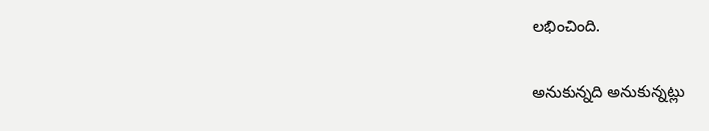లభించింది.

అనుకున్నది అనుకున్నట్లు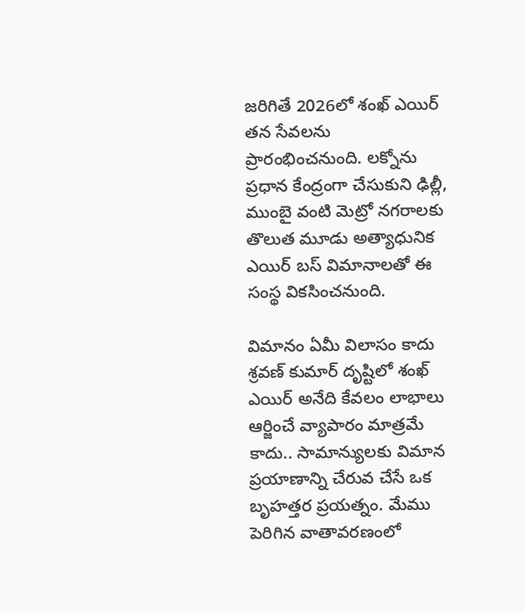జరిగితే 2026లో శంఖ్ ఎయిర్ తన సేవలను ప్రారంభించనుంది. లక్నోను ప్రధాన కేంద్రంగా చేసుకుని ఢిల్లీ, ముంబై వంటి మెట్రో నగరాలకు తొలుత మూడు అత్యాధునిక ఎయిర్‌ బస్ విమానాలతో ఈ సంస్థ వికసించనుంది.

విమానం ఏమీ విలాసం కాదు
శ్రవణ్ కుమార్‌ దృష్టిలో శంఖ్ ఎయిర్ అనేది కేవలం లాభాలు ఆర్జించే వ్యాపారం మాత్రమే కాదు.. సామాన్యులకు విమాన ప్రయాణాన్ని చేరువ చేసే ఒక బృహత్తర ప్రయత్నం. మేము పెరిగిన వాతావరణంలో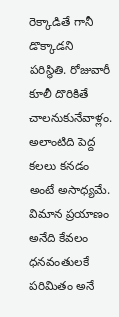రెక్కాడితే గానీ డొక్కాడని పరిస్థితి. రోజువారీ కూలీ దొరికితే చాలనుకునేవాళ్లం. అలాంటిది పెద్ద కలలు కనడం అంటే అసాధ్యమే. విమాన ప్రయాణం అనేది కేవలం ధనవంతులకే పరిమితం అనే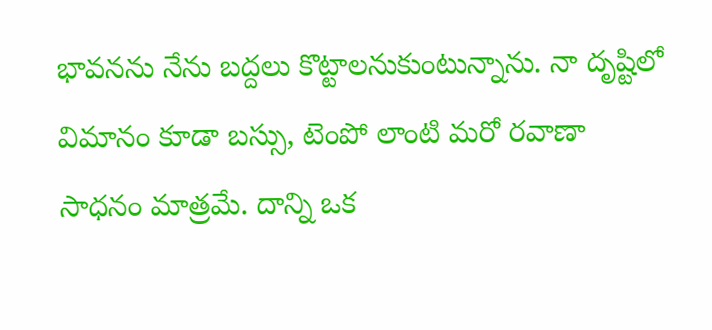భావనను నేను బద్దలు కొట్టాలనుకుంటున్నాను. నా దృష్టిలో విమానం కూడా బస్సు, టెంపో లాంటి మరో రవాణా సాధనం మాత్రమే. దాన్ని ఒక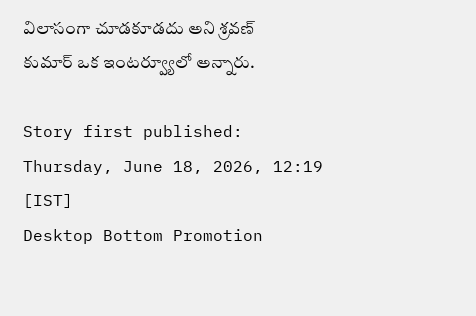విలాసంగా చూడకూడదు అని శ్రవణ్ కుమార్‌ ఒక ఇంటర్వ్యూలో అన్నారు.

Story first published: Thursday, June 18, 2026, 12:19 [IST]
Desktop Bottom Promotion